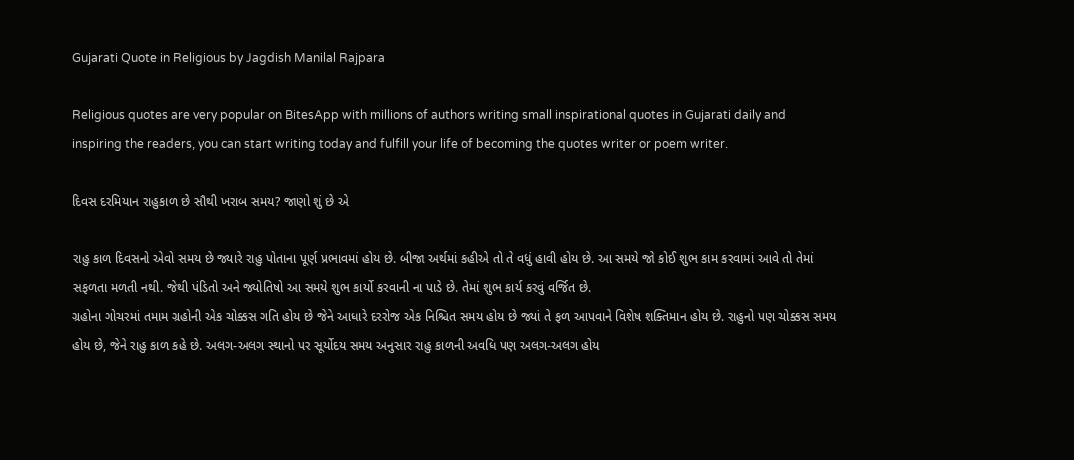Gujarati Quote in Religious by Jagdish Manilal Rajpara

Religious quotes are very popular on BitesApp with millions of authors writing small inspirational quotes in Gujarati daily and inspiring the readers, you can start writing today and fulfill your life of becoming the quotes writer or poem writer.

દિવસ દરમિયાન રાહુકાળ છે સૌથી ખરાબ સમય? જાણો શું છે એ

રાહુ કાળ દિવસનો એવો સમય છે જ્યારે રાહુ પોતાના પૂર્ણ પ્રભાવમાં હોય છે. બીજા અર્થમાં કહીએ તો તે વધું હાવી હોય છે. આ સમયે જો કોઈ શુભ કામ કરવામાં આવે તો તેમાં સફળતા મળતી નથી. જેથી પંડિતો અને જ્યોતિષો આ સમયે શુભ કાર્યો કરવાની ના પાડે છે. તેમાં શુભ કાર્ય કરવું વર્જિત છે.
ગ્રહોના ગોચરમાં તમામ ગ્રહોની એક ચોક્કસ ગતિ હોય છે જેને આધારે દરરોજ એક નિશ્ચિત સમય હોય છે જ્યાં તે ફળ આપવાને વિશેષ શક્તિમાન હોય છે. રાહુનો પણ ચોક્કસ સમય હોય છે, જેને રાહુ કાળ કહે છે. અલગ-અલગ સ્થાનો પર સૂર્યોદય સમય અનુસાર રાહુ કાળની અવધિ પણ અલગ-અલગ હોય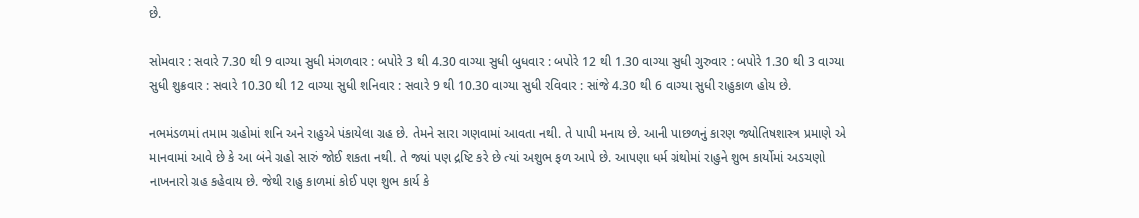છે.

સોમવાર : સવારે 7.30 થી 9 વાગ્યા સુધી મંગળવાર : બપોરે 3 થી 4.30 વાગ્યા સુધી બુધવાર : બપોરે 12 થી 1.30 વાગ્યા સુધી ગુરુવાર : બપોરે 1.30 થી 3 વાગ્યા સુધી શુક્રવાર : સવારે 10.30 થી 12 વાગ્યા સુધી શનિવાર : સવારે 9 થી 10.30 વાગ્યા સુધી રવિવાર : સાંજે 4.30 થી 6 વાગ્યા સુધી રાહુકાળ હોય છે.

નભમંડળમાં તમામ ગ્રહોમાં શનિ અને રાહુએ પંકાયેલા ગ્રહ છે. તેમને સારા ગણવામાં આવતા નથી. તે પાપી મનાય છે. આની પાછળનું કારણ જ્યોતિષશાસ્ત્ર પ્રમાણે એ માનવામાં આવે છે કે આ બંને ગ્રહો સારું જોઈ શકતા નથી. તે જ્યાં પણ દ્રષ્ટિ કરે છે ત્યાં અશુભ ફળ આપે છે. આપણા ધર્મ ગ્રંથોમાં રાહુને શુભ કાર્યોમાં અડચણો નાખનારો ગ્રહ કહેવાય છે. જેથી રાહુ કાળમાં કોઈ પણ શુભ કાર્ય કે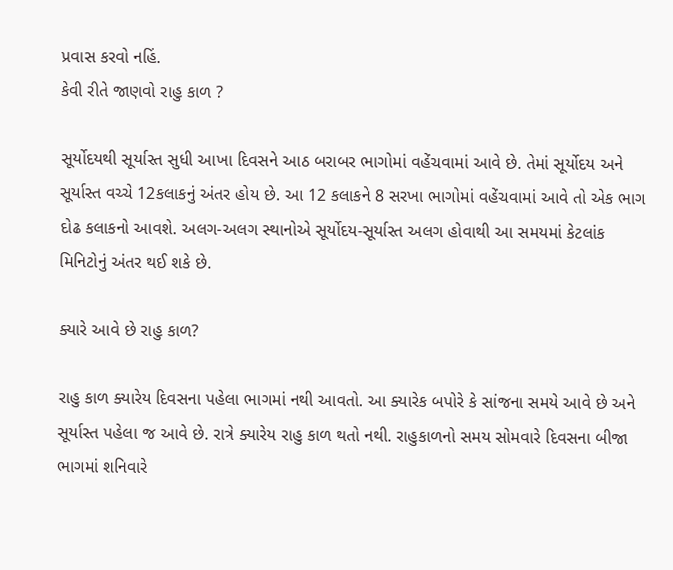પ્રવાસ કરવો નહિં.
કેવી રીતે જાણવો રાહુ કાળ ?

સૂર્યોદયથી સૂર્યાસ્ત સુધી આખા દિવસને આઠ બરાબર ભાગોમાં વહેંચવામાં આવે છે. તેમાં સૂર્યોદય અને સૂર્યાસ્ત વચ્ચે 12કલાકનું અંતર હોય છે. આ 12 કલાકને 8 સરખા ભાગોમાં વહેંચવામાં આવે તો એક ભાગ દોઢ કલાકનો આવશે. અલગ-અલગ સ્થાનોએ સૂર્યોદય-સૂર્યાસ્ત અલગ હોવાથી આ સમયમાં કેટલાંક મિનિટોનું અંતર થઈ શકે છે.

ક્યારે આવે છે રાહુ કાળ?

રાહુ કાળ ક્યારેય દિવસના પહેલા ભાગમાં નથી આવતો. આ ક્યારેક બપોરે કે સાંજના સમયે આવે છે અને સૂર્યાસ્ત પહેલા જ આવે છે. રાત્રે ક્યારેય રાહુ કાળ થતો નથી. રાહુકાળનો સમય સોમવારે દિવસના બીજા ભાગમાં શનિવારે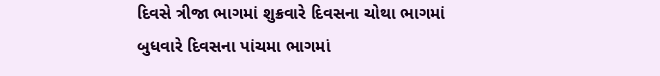દિવસે ત્રીજા ભાગમાં શુક્રવારે દિવસના ચોથા ભાગમાં બુધવારે દિવસના પાંચમા ભાગમાં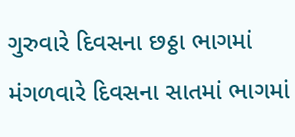ગુરુવારે દિવસના છઠ્ઠા ભાગમાં મંગળવારે દિવસના સાતમાં ભાગમાં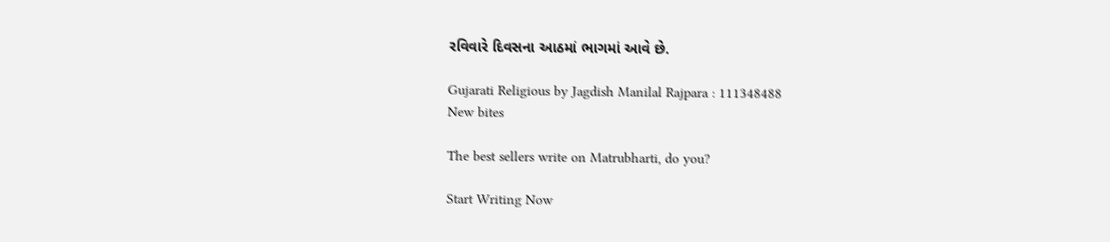રવિવારે દિવસના આઠમાં ભાગમાં આવે છે.

Gujarati Religious by Jagdish Manilal Rajpara : 111348488
New bites

The best sellers write on Matrubharti, do you?

Start Writing Now